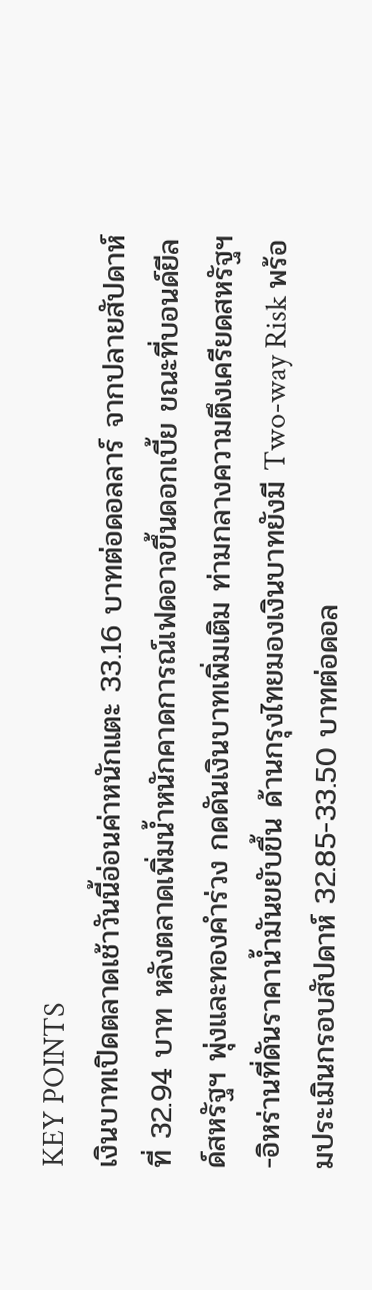KEY POINTS
เงินบาทเปิดตลาดเช้าวันนี้อ่อนค่าหนักแตะ 33.16 บาทต่อดอลลาร์ จากปลายสัปดาห์ที่ 32.94 บาท หลังตลาดเพิ่มน้ำหนักคาดการณ์เฟดอาจขึ้นดอกเบี้ย ขณะที่บอนด์ยีลด์สหรัฐฯ พุ่งและทองคำร่วง กดดันเงินบาทเพิ่มเติม ท่ามกลางความตึงเครียดสหรัฐฯ-อิหร่านที่ดันราคาน้ำมันขยับขึ้น ด้านกรุงไทยมองเงินบาทยังมี Two-way Risk พร้อมประเมินกรอบสัปดาห์ 32.85-33.50 บาทต่อดอล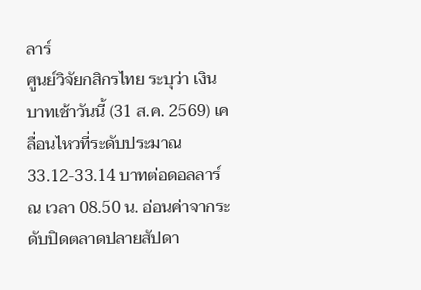ลาร์
ศูนย์วิจัยกสิกรไทย ระบุว่า เงินบาทเช้าวันนี้ (31 ส.ค. 2569) เคลื่อนไหวที่ระดับประมาณ 33.12-33.14 บาทต่อดอลลาร์ ณ เวลา 08.50 น. อ่อนค่าจากระดับปิดตลาดปลายสัปดา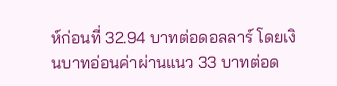ห์ก่อนที่ 32.94 บาทต่อดอลลาร์ โดยเงินบาทอ่อนค่าผ่านแนว 33 บาทต่อด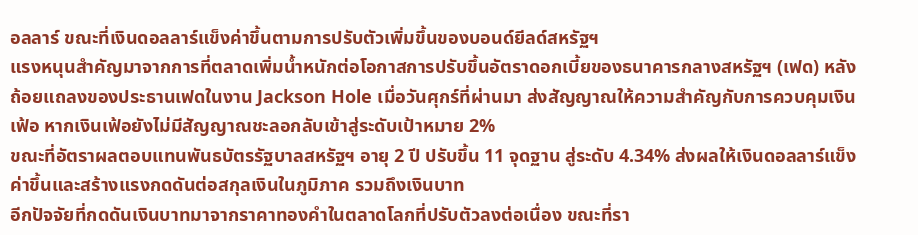อลลาร์ ขณะที่เงินดอลลาร์แข็งค่าขึ้นตามการปรับตัวเพิ่มขึ้นของบอนด์ยีลด์สหรัฐฯ
แรงหนุนสำคัญมาจากการที่ตลาดเพิ่มน้ำหนักต่อโอกาสการปรับขึ้นอัตราดอกเบี้ยของธนาคารกลางสหรัฐฯ (เฟด) หลังถ้อยแถลงของประธานเฟดในงาน Jackson Hole เมื่อวันศุกร์ที่ผ่านมา ส่งสัญญาณให้ความสำคัญกับการควบคุมเงินเฟ้อ หากเงินเฟ้อยังไม่มีสัญญาณชะลอกลับเข้าสู่ระดับเป้าหมาย 2%
ขณะที่อัตราผลตอบแทนพันธบัตรรัฐบาลสหรัฐฯ อายุ 2 ปี ปรับขึ้น 11 จุดฐาน สู่ระดับ 4.34% ส่งผลให้เงินดอลลาร์แข็งค่าขึ้นและสร้างแรงกดดันต่อสกุลเงินในภูมิภาค รวมถึงเงินบาท
อีกปัจจัยที่กดดันเงินบาทมาจากราคาทองคำในตลาดโลกที่ปรับตัวลงต่อเนื่อง ขณะที่รา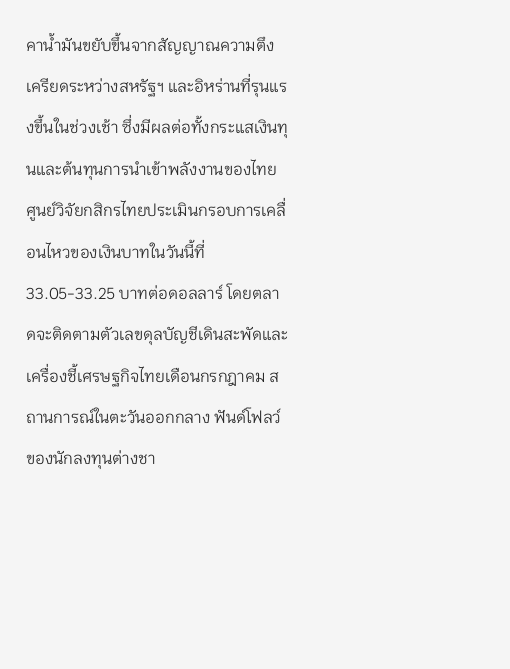คาน้ำมันขยับขึ้นจากสัญญาณความตึงเครียดระหว่างสหรัฐฯ และอิหร่านที่รุนแรงขึ้นในช่วงเช้า ซึ่งมีผลต่อทั้งกระแสเงินทุนและต้นทุนการนำเข้าพลังงานของไทย
ศูนย์วิจัยกสิกรไทยประเมินกรอบการเคลื่อนไหวของเงินบาทในวันนี้ที่ 33.05-33.25 บาทต่อดอลลาร์ โดยตลาดจะติดตามตัวเลขดุลบัญชีเดินสะพัดและเครื่องชี้เศรษฐกิจไทยเดือนกรกฎาคม สถานการณ์ในตะวันออกกลาง ฟันด์โฟลว์ของนักลงทุนต่างชา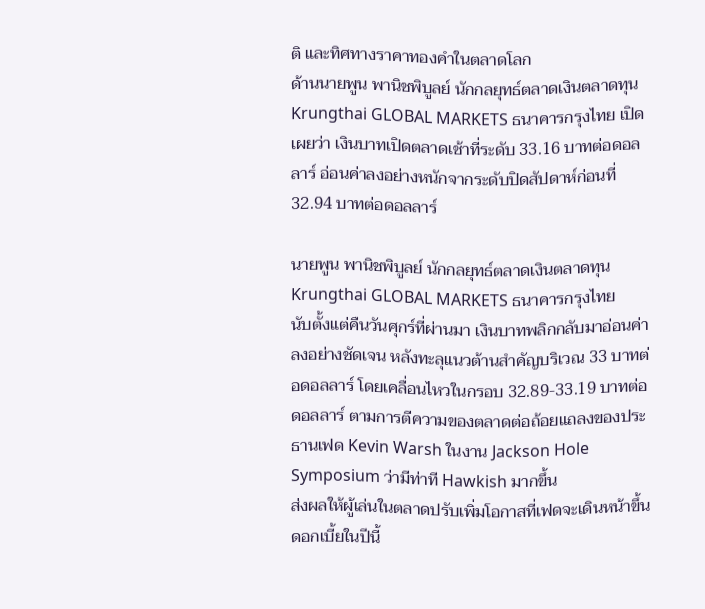ติ และทิศทางราคาทองคำในตลาดโลก
ด้านนายพูน พานิชพิบูลย์ นักกลยุทธ์ตลาดเงินตลาดทุน Krungthai GLOBAL MARKETS ธนาคารกรุงไทย เปิดเผยว่า เงินบาทเปิดตลาดเช้าที่ระดับ 33.16 บาทต่อดอลลาร์ อ่อนค่าลงอย่างหนักจากระดับปิดสัปดาห์ก่อนที่ 32.94 บาทต่อดอลลาร์

นายพูน พานิชพิบูลย์ นักกลยุทธ์ตลาดเงินตลาดทุน Krungthai GLOBAL MARKETS ธนาคารกรุงไทย
นับตั้งแต่คืนวันศุกร์ที่ผ่านมา เงินบาทพลิกกลับมาอ่อนค่าลงอย่างชัดเจน หลังทะลุแนวต้านสำคัญบริเวณ 33 บาทต่อดอลลาร์ โดยเคลื่อนไหวในกรอบ 32.89-33.19 บาทต่อดอลลาร์ ตามการตีความของตลาดต่อถ้อยแถลงของประธานเฟด Kevin Warsh ในงาน Jackson Hole Symposium ว่ามีท่าที Hawkish มากขึ้น
ส่งผลให้ผู้เล่นในตลาดปรับเพิ่มโอกาสที่เฟดจะเดินหน้าขึ้นดอกเบี้ยในปีนี้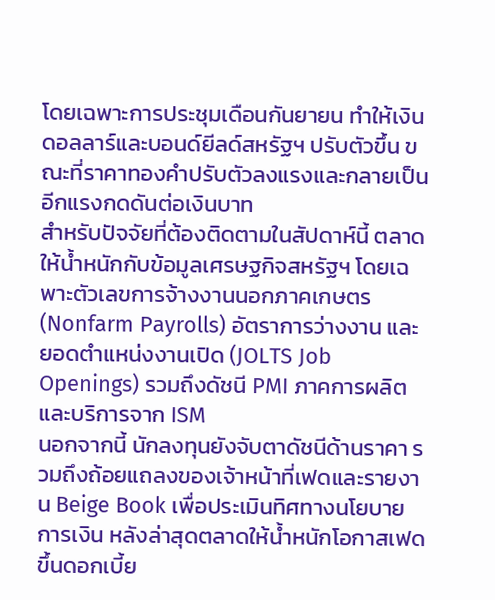โดยเฉพาะการประชุมเดือนกันยายน ทำให้เงินดอลลาร์และบอนด์ยีลด์สหรัฐฯ ปรับตัวขึ้น ขณะที่ราคาทองคำปรับตัวลงแรงและกลายเป็นอีกแรงกดดันต่อเงินบาท
สำหรับปัจจัยที่ต้องติดตามในสัปดาห์นี้ ตลาดให้น้ำหนักกับข้อมูลเศรษฐกิจสหรัฐฯ โดยเฉพาะตัวเลขการจ้างงานนอกภาคเกษตร (Nonfarm Payrolls) อัตราการว่างงาน และยอดตำแหน่งงานเปิด (JOLTS Job Openings) รวมถึงดัชนี PMI ภาคการผลิตและบริการจาก ISM
นอกจากนี้ นักลงทุนยังจับตาดัชนีด้านราคา รวมถึงถ้อยแถลงของเจ้าหน้าที่เฟดและรายงาน Beige Book เพื่อประเมินทิศทางนโยบายการเงิน หลังล่าสุดตลาดให้น้ำหนักโอกาสเฟดขึ้นดอกเบี้ย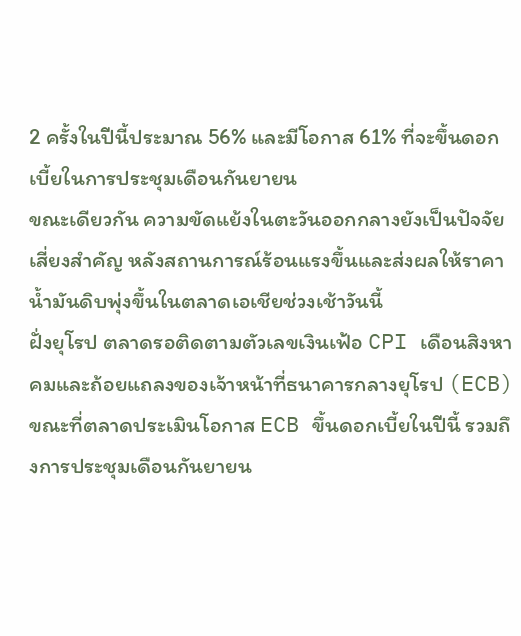2 ครั้งในปีนี้ประมาณ 56% และมีโอกาส 61% ที่จะขึ้นดอกเบี้ยในการประชุมเดือนกันยายน
ขณะเดียวกัน ความขัดแย้งในตะวันออกกลางยังเป็นปัจจัยเสี่ยงสำคัญ หลังสถานการณ์ร้อนแรงขึ้นและส่งผลให้ราคาน้ำมันดิบพุ่งขึ้นในตลาดเอเชียช่วงเช้าวันนี้
ฝั่งยุโรป ตลาดรอติดตามตัวเลขเงินเฟ้อ CPI เดือนสิงหาคมและถ้อยแถลงของเจ้าหน้าที่ธนาคารกลางยุโรป (ECB) ขณะที่ตลาดประเมินโอกาส ECB ขึ้นดอกเบี้ยในปีนี้ รวมถึงการประชุมเดือนกันยายน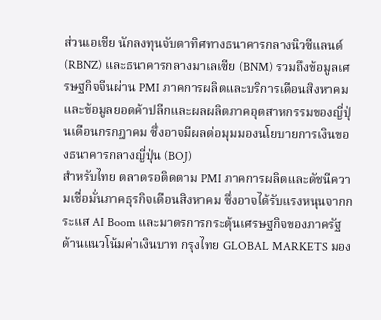ส่วนเอเชีย นักลงทุนจับตาทิศทางธนาคารกลางนิวซีแลนด์ (RBNZ) และธนาคารกลางมาเลเซีย (BNM) รวมถึงข้อมูลเศรษฐกิจจีนผ่าน PMI ภาคการผลิตและบริการเดือนสิงหาคม และข้อมูลยอดค้าปลีกและผลผลิตภาคอุตสาหกรรมของญี่ปุ่นเดือนกรกฎาคม ซึ่งอาจมีผลต่อมุมมองนโยบายการเงินของธนาคารกลางญี่ปุ่น (BOJ)
สำหรับไทย ตลาดรอติดตาม PMI ภาคการผลิตและดัชนีความเชื่อมั่นภาคธุรกิจเดือนสิงหาคม ซึ่งอาจได้รับแรงหนุนจากกระแส AI Boom และมาตรการกระตุ้นเศรษฐกิจของภาครัฐ
ด้านแนวโน้มค่าเงินบาท กรุงไทย GLOBAL MARKETS มอง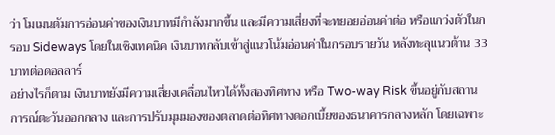ว่า โมเมนตัมการอ่อนค่าของเงินบาทมีกำลังมากขึ้น และมีความเสี่ยงที่จะทยอยอ่อนค่าต่อ หรือแกว่งตัวในกรอบ Sideways โดยในเชิงเทคนิค เงินบาทกลับเข้าสู่แนวโน้มอ่อนค่าในกรอบรายวัน หลังทะลุแนวต้าน 33 บาทต่อดอลลาร์
อย่างไรก็ตาม เงินบาทยังมีความเสี่ยงเคลื่อนไหวได้ทั้งสองทิศทาง หรือ Two-way Risk ขึ้นอยู่กับสถานการณ์ตะวันออกกลาง และการปรับมุมมองของตลาดต่อทิศทางดอกเบี้ยของธนาคารกลางหลัก โดยเฉพาะ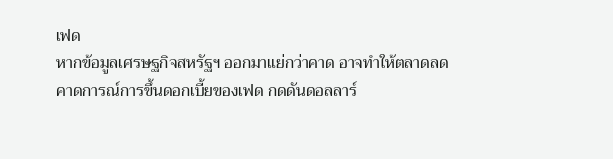เฟด
หากข้อมูลเศรษฐกิจสหรัฐฯ ออกมาแย่กว่าคาด อาจทำให้ตลาดลดคาดการณ์การขึ้นดอกเบี้ยของเฟด กดดันดอลลาร์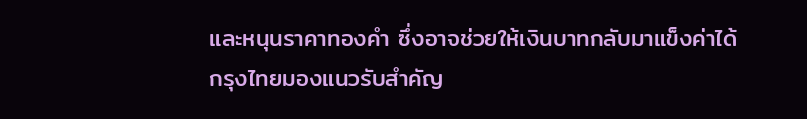และหนุนราคาทองคำ ซึ่งอาจช่วยให้เงินบาทกลับมาแข็งค่าได้
กรุงไทยมองแนวรับสำคัญ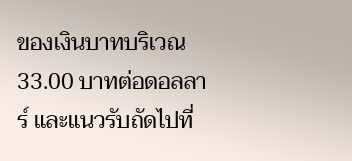ของเงินบาทบริเวณ 33.00 บาทต่อดอลลาร์ และแนวรับถัดไปที่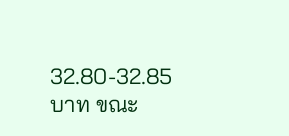32.80-32.85 บาท ขณะ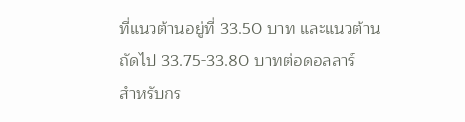ที่แนวต้านอยู่ที่ 33.50 บาท และแนวต้านถัดไป 33.75-33.80 บาทต่อดอลลาร์
สำหรับกร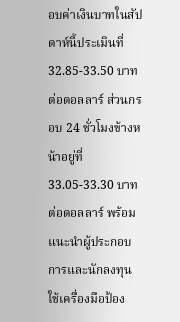อบค่าเงินบาทในสัปดาห์นี้ประเมินที่ 32.85-33.50 บาทต่อดอลลาร์ ส่วนกรอบ 24 ชั่วโมงข้างหน้าอยู่ที่ 33.05-33.30 บาทต่อดอลลาร์ พร้อมแนะนำผู้ประกอบการและนักลงทุนใช้เครื่องมือป้อง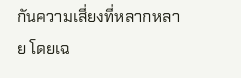กันความเสี่ยงที่หลากหลาย โดยเฉ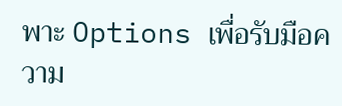พาะ Options เพื่อรับมือความ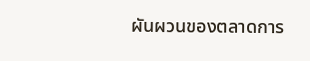ผันผวนของตลาดการ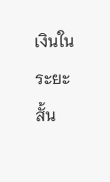เงินในระยะสั้น